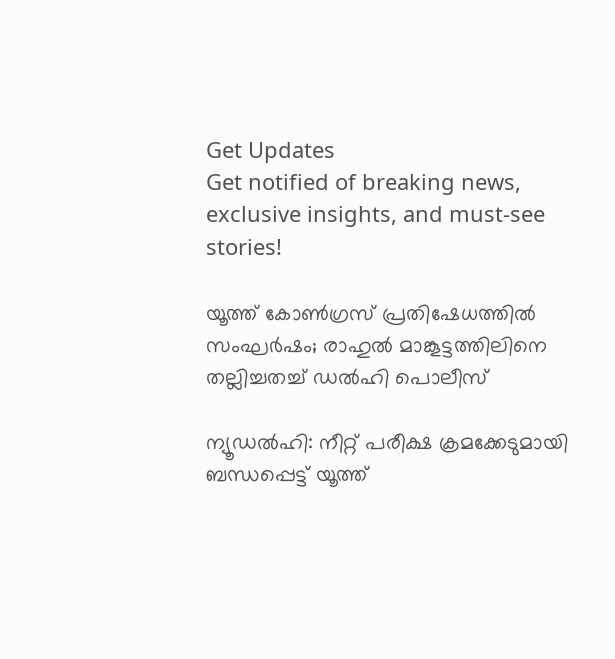Get Updates
Get notified of breaking news, exclusive insights, and must-see stories!

യൂത്ത് കോണ്‍ഗ്രസ് പ്രതിഷേധത്തില്‍ സംഘര്‍ഷം; രാഹുല്‍ മാങ്കൂട്ടത്തിലിനെ തല്ലിച്ചതച്ച് ഡല്‍ഹി പൊലീസ്

ന്യൂഡല്‍ഹി: നീറ്റ് പരീക്ഷ ക്രമക്കേടുമായി ബന്ധപ്പെട്ട് യൂത്ത്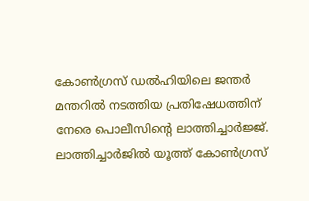കോണ്‍ഗ്രസ് ഡല്‍ഹിയിലെ ജന്തര്‍ മന്തറില്‍ നടത്തിയ പ്രതിഷേധത്തിന് നേരെ പൊലീസിന്റെ ലാത്തിച്ചാര്‍ജ്ജ്. ലാത്തിച്ചാര്‍ജില്‍ യൂത്ത് കോണ്‍ഗ്രസ്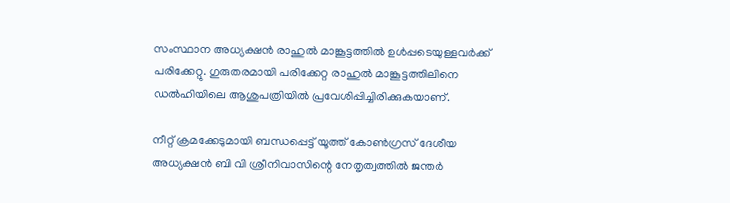സംസ്ഥാന അധ്യക്ഷന്‍ രാഹുല്‍ മാങ്കൂട്ടത്തില്‍ ഉള്‍പ്പടെയുള്ളവര്‍ക്ക് പരിക്കേറ്റു. ഗുരുതരമായി പരിക്കേറ്റ രാഹുല്‍ മാങ്കൂട്ടത്തിലിനെ ഡല്‍ഹിയിലെ ആശുപത്രിയില്‍ പ്രവേശിപ്പിച്ചിരിക്കുകയാണ്.

നീറ്റ് ക്രമക്കേടുമായി ബന്ധപ്പെട്ട് യൂത്ത് കോണ്‍ഗ്രസ് ദേശീയ അധ്യക്ഷന്‍ ബി വി ശ്രീനിവാസിന്റെ നേതൃത്വത്തില്‍ ജന്തര്‍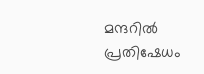മന്ദറില്‍ പ്രതിഷേധം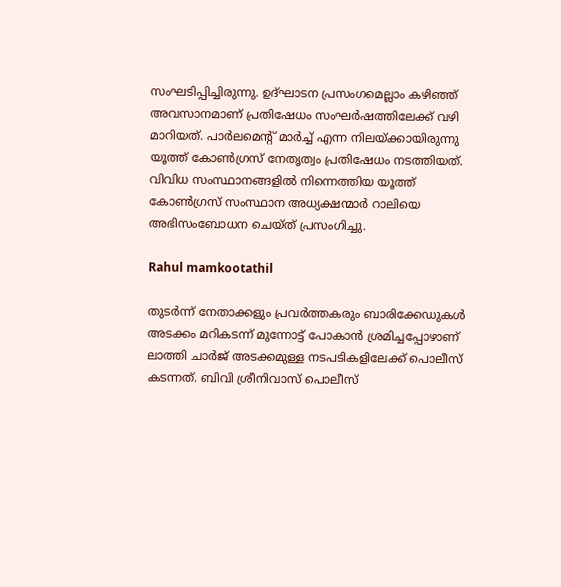സംഘടിപ്പിച്ചിരുന്നു. ഉദ്ഘാടന പ്രസംഗമെല്ലാം കഴിഞ്ഞ് അവസാനമാണ് പ്രതിഷേധം സംഘര്‍ഷത്തിലേക്ക് വഴി മാറിയത്. പാര്‍ലമെന്റ് മാര്‍ച്ച് എന്ന നിലയ്ക്കായിരുന്നു യൂത്ത് കോണ്‍ഗ്രസ് നേതൃത്വം പ്രതിഷേധം നടത്തിയത്. വിവിധ സംസ്ഥാനങ്ങളില്‍ നിന്നെത്തിയ യൂത്ത് കോണ്‍ഗ്രസ് സംസ്ഥാന അധ്യക്ഷന്മാര്‍ റാലിയെ അഭിസംബോധന ചെയ്ത് പ്രസംഗിച്ചു.

Rahul mamkootathil

തുടര്‍ന്ന് നേതാക്കളും പ്രവര്‍ത്തകരും ബാരിക്കേഡുകള്‍ അടക്കം മറികടന്ന് മുന്നോട്ട് പോകാന്‍ ശ്രമിച്ചപ്പോഴാണ് ലാത്തി ചാര്‍ജ് അടക്കമുള്ള നടപടികളിലേക്ക് പൊലീസ് കടന്നത്. ബിവി ശ്രീനിവാസ് പൊലീസ്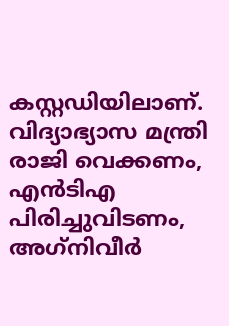കസ്റ്റഡിയിലാണ്. വിദ്യാഭ്യാസ മന്ത്രി രാജി വെക്കണം, എന്‍ടിഎ പിരിച്ചുവിടണം, അഗ്‌നിവീര്‍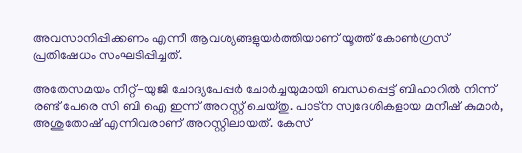അവസാനിപ്പിക്കണം എന്നീ ആവശ്യങ്ങളുയര്‍ത്തിയാണ് യൂത്ത് കോണ്‍ഗ്രസ് പ്രതിഷേധം സംഘടിപ്പിച്ചത്.

അതേസമയം നീറ്റ്-യുജി ചോദ്യപേപ്പര്‍ ചോര്‍ച്ചയുമായി ബന്ധപ്പെട്ട് ബിഹാറില്‍ നിന്ന് രണ്ട് പേരെ സി ബി ഐ ഇന്ന് അറസ്റ്റ് ചെയ്തു. പാട്‌ന സ്വദേശികളായ മനീഷ് കുമാര്‍, അശുതോഷ് എന്നിവരാണ് അറസ്റ്റിലായത്. കേസ്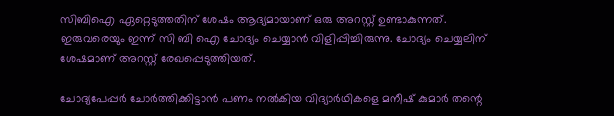സിബിഐ ഏറ്റെടുത്തതിന് ശേഷം ആദ്യമായാണ് ഒരു അറസ്റ്റ് ഉണ്ടാകുന്നത്. ഇരുവരെയും ഇന്ന് സി ബി ഐ ചോദ്യം ചെയ്യാന്‍ വിളിപ്പിച്ചിരുന്നു. ചോദ്യം ചെയ്യലിന് ശേഷമാണ് അറസ്റ്റ് രേഖപ്പെടുത്തിയത്.

ചോദ്യപേപ്പര്‍ ചോര്‍ത്തിക്കിട്ടാന്‍ പണം നല്‍കിയ വിദ്യാര്‍ഥികളെ മനീഷ് കുമാര്‍ തന്റെ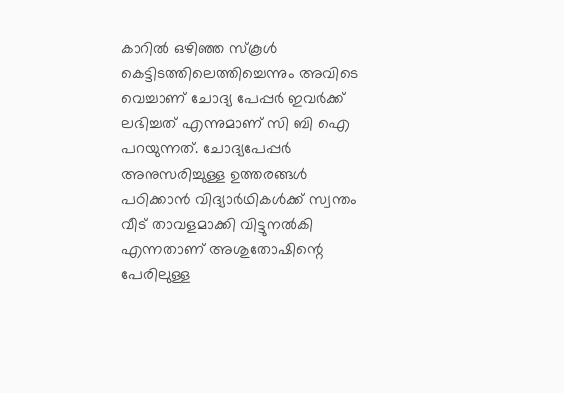കാറില്‍ ഒഴിഞ്ഞ സ്‌കൂള്‍ കെട്ടിടത്തിലെത്തിച്ചെന്നും അവിടെ വെച്ചാണ് ചോദ്യ പേപ്പര്‍ ഇവര്‍ക്ക് ലഭിച്ചത് എന്നുമാണ് സി ബി ഐ പറയുന്നത്. ചോദ്യപേപ്പര്‍ അനുസരിച്ചുള്ള ഉത്തരങ്ങള്‍ പഠിക്കാന്‍ വിദ്യാര്‍ഥികള്‍ക്ക് സ്വന്തം വീട് താവളമാക്കി വിട്ടുനല്‍കി എന്നതാണ് അശുതോഷിന്റെ പേരിലുള്ള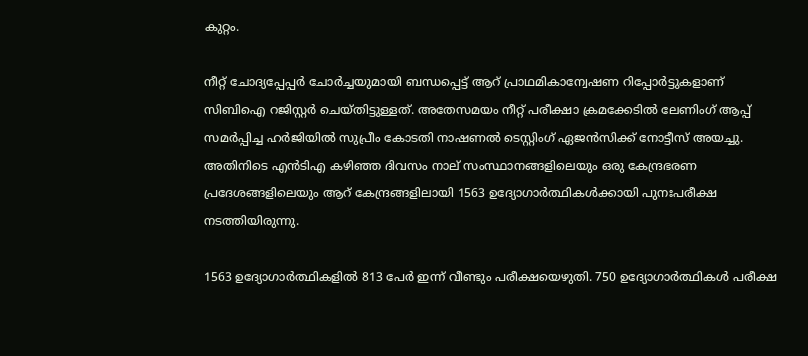കുറ്റം.

നീറ്റ് ചോദ്യപ്പേപ്പര്‍ ചോര്‍ച്ചയുമായി ബന്ധപ്പെട്ട് ആറ് പ്രാഥമികാന്വേഷണ റിപ്പോര്‍ട്ടുകളാണ് സിബിഐ റജിസ്റ്റര്‍ ചെയ്തിട്ടുള്ളത്. അതേസമയം നീറ്റ് പരീക്ഷാ ക്രമക്കേടില്‍ ലേണിംഗ് ആപ്പ് സമര്‍പ്പിച്ച ഹര്‍ജിയില്‍ സുപ്രീം കോടതി നാഷണല്‍ ടെസ്റ്റിംഗ് ഏജന്‍സിക്ക് നോട്ടീസ് അയച്ചു. അതിനിടെ എന്‍ടിഎ കഴിഞ്ഞ ദിവസം നാല് സംസ്ഥാനങ്ങളിലെയും ഒരു കേന്ദ്രഭരണ പ്രദേശങ്ങളിലെയും ആറ് കേന്ദ്രങ്ങളിലായി 1563 ഉദ്യോഗാര്‍ത്ഥികള്‍ക്കായി പുനഃപരീക്ഷ നടത്തിയിരുന്നു.

1563 ഉദ്യോഗാര്‍ത്ഥികളില്‍ 813 പേര്‍ ഇന്ന് വീണ്ടും പരീക്ഷയെഴുതി. 750 ഉദ്യോഗാര്‍ത്ഥികള്‍ പരീക്ഷ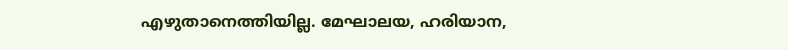എഴുതാനെത്തിയില്ല. മേഘാലയ, ഹരിയാന,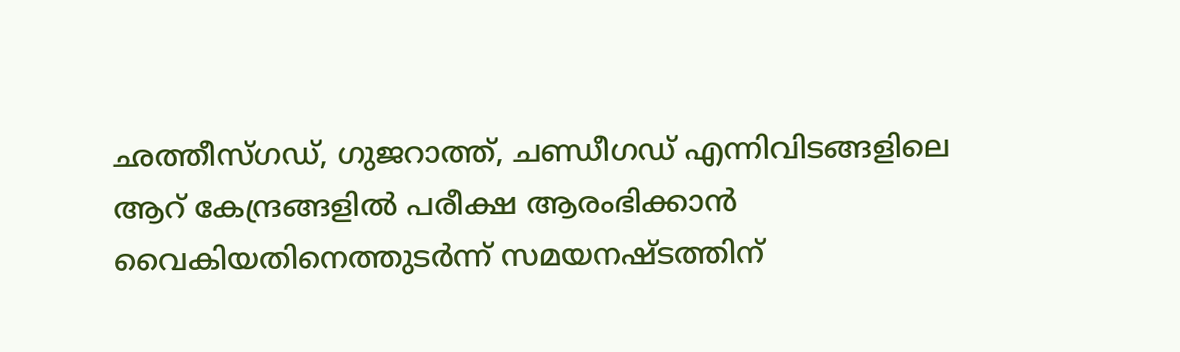ഛത്തീസ്ഗഡ്, ഗുജറാത്ത്, ചണ്ഡീഗഡ് എന്നിവിടങ്ങളിലെ ആറ് കേന്ദ്രങ്ങളില്‍ പരീക്ഷ ആരംഭിക്കാന്‍ വൈകിയതിനെത്തുടര്‍ന്ന് സമയനഷ്ടത്തിന്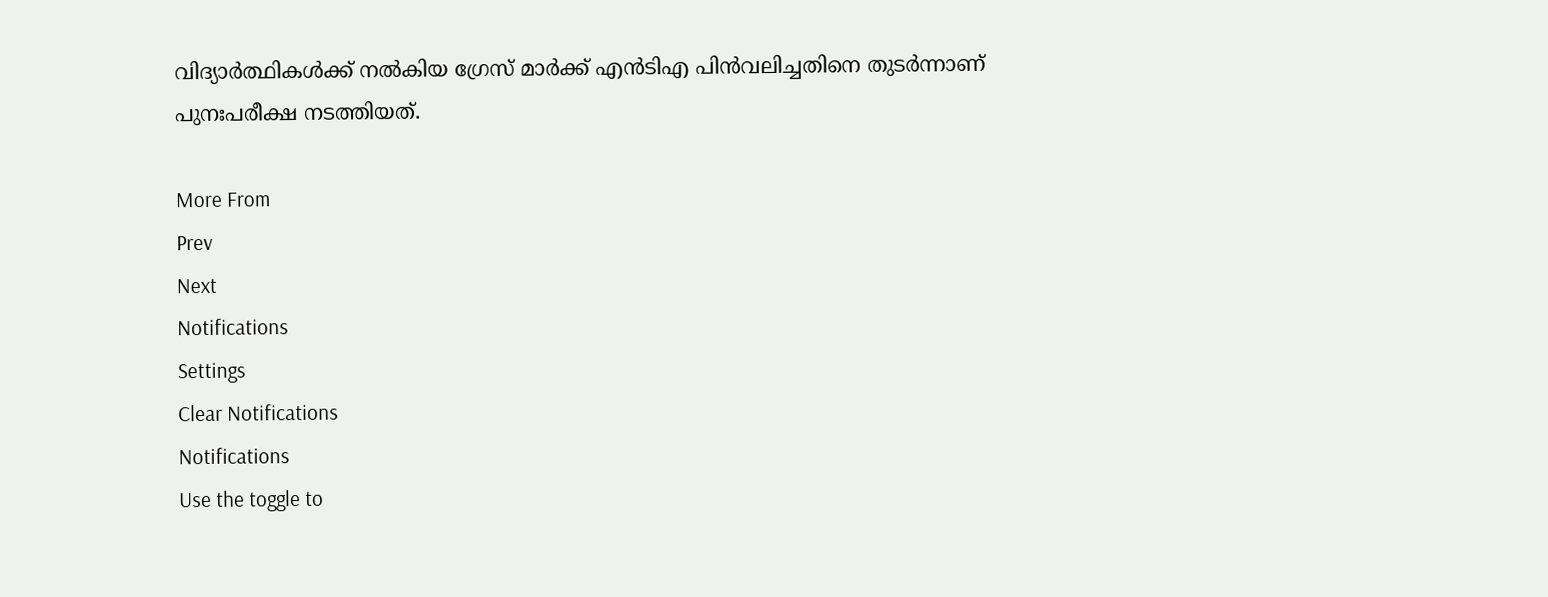വിദ്യാര്‍ത്ഥികള്‍ക്ക് നല്‍കിയ ഗ്രേസ് മാര്‍ക്ക് എന്‍ടിഎ പിന്‍വലിച്ചതിനെ തുടര്‍ന്നാണ് പുനഃപരീക്ഷ നടത്തിയത്.

More From
Prev
Next
Notifications
Settings
Clear Notifications
Notifications
Use the toggle to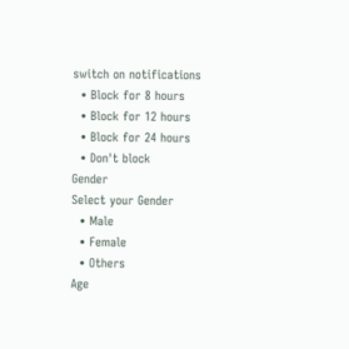switch on notifications
  • Block for 8 hours
  • Block for 12 hours
  • Block for 24 hours
  • Don't block
Gender
Select your Gender
  • Male
  • Female
  • Others
Age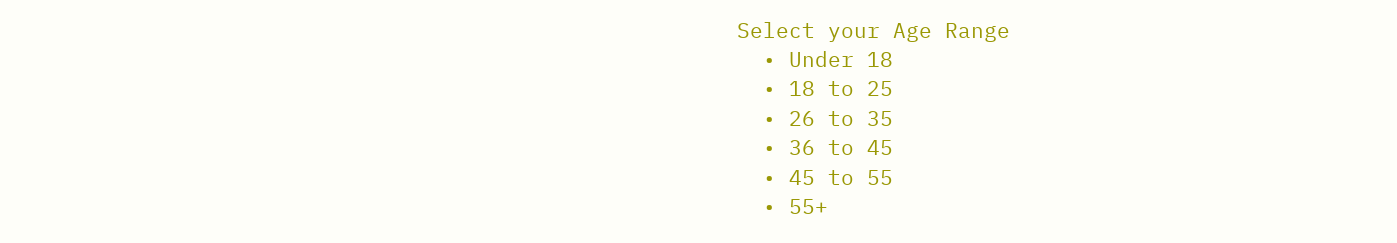Select your Age Range
  • Under 18
  • 18 to 25
  • 26 to 35
  • 36 to 45
  • 45 to 55
  • 55+